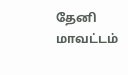தேனி மாவட்டம்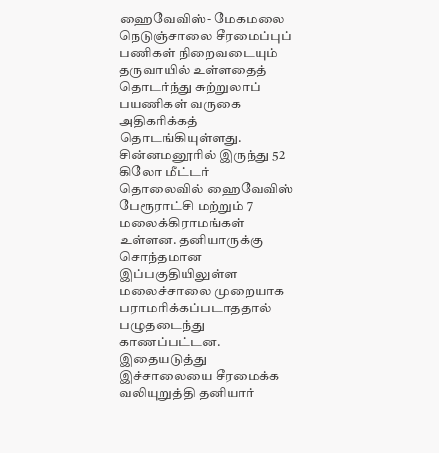ஹைவேவிஸ்- மேகமலை நெடுஞ்சாலை சீரமைப்புப் பணிகள் நிறைவடையும் தருவாயில் உள்ளதைத் தொடர்ந்து சுற்றுலாப் பயணிகள் வருகை அதிகரிக்கத் தொடங்கியுள்ளது.
சின்னமனூரில் இருந்து 52 கிலோ மீட்டர் தொலைவில் ஹைவேவிஸ் பேரூராட்சி மற்றும் 7 மலைக்கிராமங்கள் உள்ளன. தனியாருக்கு சொந்தமான இப்பகுதியிலுள்ள மலைச்சாலை முறையாக பராமரிக்கப்படாததால் பழுதடைந்து காணப்பட்டன. இதையடுத்து இச்சாலையை சீரமைக்க வலியுறுத்தி தனியார்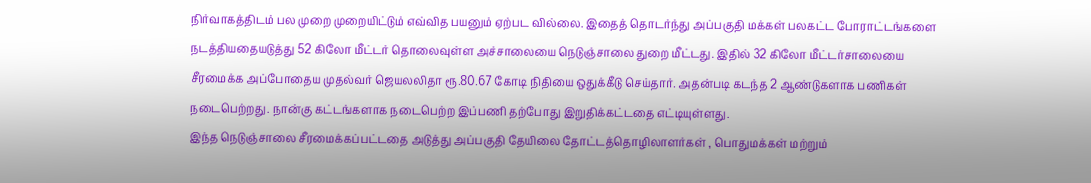நிர்வாகத்திடம் பல முறை முறையிட்டும் எவ்வித பயனும் ஏற்பட வில்லை. இதைத் தொடர்ந்து அப்பகுதி மக்கள் பலகட்ட போராட்டங்களை நடத்தியதையடுத்து 52 கிலோ மீட்டர் தொலைவுள்ள அச்சாலையை நெடுஞ்சாலை துறை மீட்டது. இதில் 32 கிலோ மீட்டர்சாலையை சீரமைக்க அப்போதைய முதல்வர் ஜெயலலிதா ரூ.80.67 கோடி நிதியை ஒதுக்கீடு செய்தார். அதன்படி கடந்த 2 ஆண்டுகளாக பணிகள் நடைபெற்றது. நான்கு கட்டங்களாக நடைபெற்ற இப்பணி தற்போது இறுதிக்கட்டதை எட்டியுள்ளது.
இந்த நெடுஞ்சாலை சீரமைக்கப்பட்டதை அடுத்து அப்பகுதி தேயிலை தோட்டத்தொழிலாளர்கள் , பொதுமக்கள் மற்றும்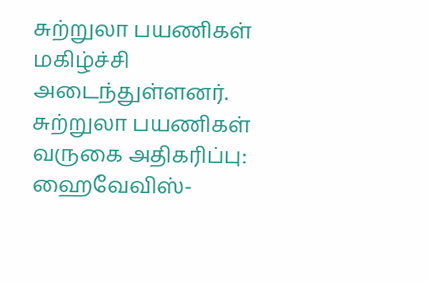சுற்றுலா பயணிகள் மகிழ்ச்சி அடைந்துள்ளனர்.
சுற்றுலா பயணிகள் வருகை அதிகரிப்பு: ஹைவேவிஸ்-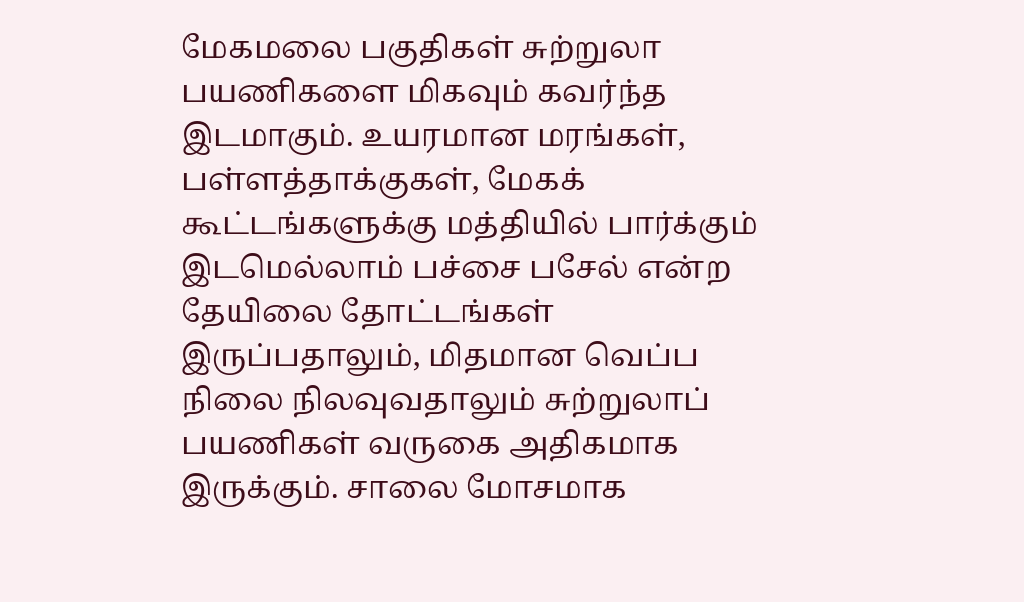மேகமலை பகுதிகள் சுற்றுலா பயணிகளை மிகவும் கவர்ந்த இடமாகும். உயரமான மரங்கள், பள்ளத்தாக்குகள், மேகக் கூட்டங்களுக்கு மத்தியில் பார்க்கும் இடமெல்லாம் பச்சை பசேல் என்ற தேயிலை தோட்டங்கள் இருப்பதாலும், மிதமான வெப்ப நிலை நிலவுவதாலும் சுற்றுலாப் பயணிகள் வருகை அதிகமாக இருக்கும். சாலை மோசமாக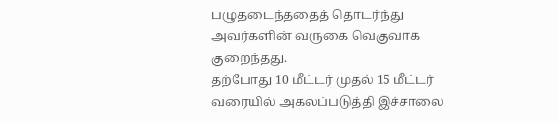பழுதடைந்ததைத் தொடர்ந்து அவர்களின் வருகை வெகுவாக குறைந்தது.
தற்போது 10 மீட்டர் முதல் 15 மீட்டர் வரையில் அகலப்படுத்தி இச்சாலை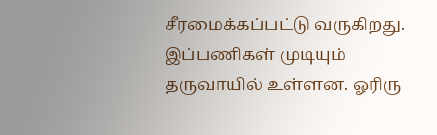சீரமைக்கப்பட்டு வருகிறது. இப்பணிகள் முடியும் தருவாயில் உள்ளன. ஓரிரு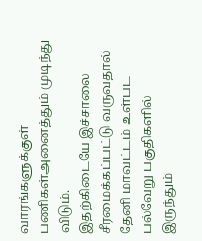வாரங்களுக்குள் பணிகள்அனைத்தும் முடிந்து விடும்.
இதற்கிடையே இச்சாலை சீரமைக்கப்பட்டு வருவதால் தேனி மாவட்டம் உள்பட பல்வேறு பகுதிகளில் இருந்தும்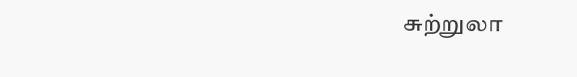சுற்றுலா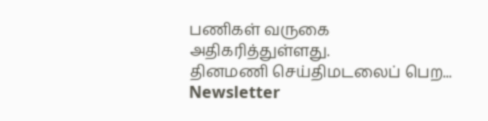பணிகள் வருகை அதிகரித்துள்ளது.
தினமணி செய்திமடலைப் பெற... Newsletter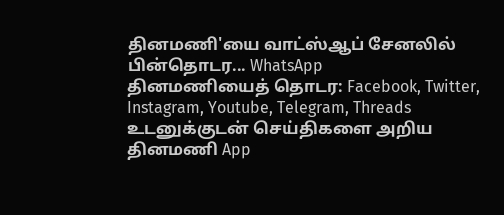தினமணி'யை வாட்ஸ்ஆப் சேனலில் பின்தொடர... WhatsApp
தினமணியைத் தொடர: Facebook, Twitter, Instagram, Youtube, Telegram, Threads
உடனுக்குடன் செய்திகளை அறிய தினமணி App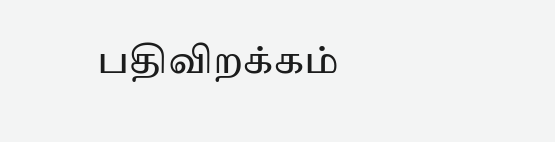பதிவிறக்கம்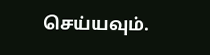செய்யவும்.